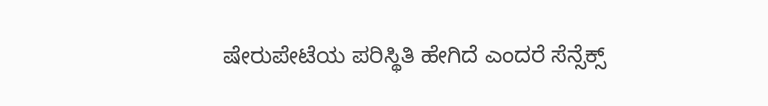ಷೇರುಪೇಟೆಯ ಪರಿಸ್ಥಿತಿ ಹೇಗಿದೆ ಎಂದರೆ ಸೆನ್ಸೆಕ್ಸ್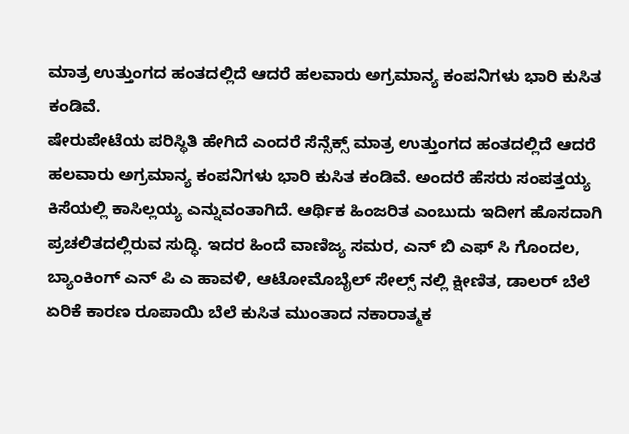ಮಾತ್ರ ಉತ್ತುಂಗದ ಹಂತದಲ್ಲಿದೆ ಆದರೆ ಹಲವಾರು ಅಗ್ರಮಾನ್ಯ ಕಂಪನಿಗಳು ಭಾರಿ ಕುಸಿತ ಕಂಡಿವೆ.
ಷೇರುಪೇಟೆಯ ಪರಿಸ್ಥಿತಿ ಹೇಗಿದೆ ಎಂದರೆ ಸೆನ್ಸೆಕ್ಸ್ ಮಾತ್ರ ಉತ್ತುಂಗದ ಹಂತದಲ್ಲಿದೆ ಆದರೆ ಹಲವಾರು ಅಗ್ರಮಾನ್ಯ ಕಂಪನಿಗಳು ಭಾರಿ ಕುಸಿತ ಕಂಡಿವೆ. ಅಂದರೆ ಹೆಸರು ಸಂಪತ್ತಯ್ಯ ಕಿಸೆಯಲ್ಲಿ ಕಾಸಿಲ್ಲಯ್ಯ ಎನ್ನುವಂತಾಗಿದೆ. ಆರ್ಥಿಕ ಹಿಂಜರಿತ ಎಂಬುದು ಇದೀಗ ಹೊಸದಾಗಿ ಪ್ರಚಲಿತದಲ್ಲಿರುವ ಸುದ್ಧಿ. ಇದರ ಹಿಂದೆ ವಾಣಿಜ್ಯ ಸಮರ, ಎನ್ ಬಿ ಎಫ್ ಸಿ ಗೊಂದಲ, ಬ್ಯಾಂಕಿಂಗ್ ಎನ್ ಪಿ ಎ ಹಾವಳಿ, ಆಟೋಮೊಬೈಲ್ ಸೇಲ್ಸ್ ನಲ್ಲಿ ಕ್ಷೀಣಿತ, ಡಾಲರ್ ಬೆಲೆ ಏರಿಕೆ ಕಾರಣ ರೂಪಾಯಿ ಬೆಲೆ ಕುಸಿತ ಮುಂತಾದ ನಕಾರಾತ್ಮಕ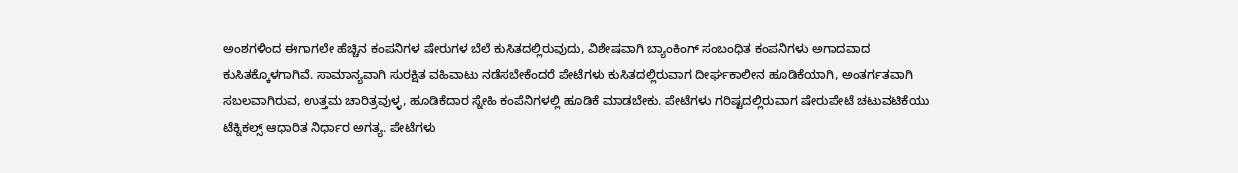ಅಂಶಗಳಿಂದ ಈಗಾಗಲೇ ಹೆಚ್ಚಿನ ಕಂಪನಿಗಳ ಷೇರುಗಳ ಬೆಲೆ ಕುಸಿತದಲ್ಲಿರುವುದು, ವಿಶೇಷವಾಗಿ ಬ್ಯಾಂಕಿಂಗ್ ಸಂಬಂಧಿತ ಕಂಪನಿಗಳು ಅಗಾದವಾದ ಕುಸಿತಕ್ಕೊಳಗಾಗಿವೆ. ಸಾಮಾನ್ಯವಾಗಿ ಸುರಕ್ಷಿತ ವಹಿವಾಟು ನಡೆಸಬೇಕೆಂದರೆ ಪೇಟೆಗಳು ಕುಸಿತದಲ್ಲಿರುವಾಗ ದೀರ್ಘಕಾಲೀನ ಹೂಡಿಕೆಯಾಗಿ, ಅಂತರ್ಗತವಾಗಿ ಸಬಲವಾಗಿರುವ, ಉತ್ತಮ ಚಾರಿತ್ರವುಳ್ಳ, ಹೂಡಿಕೆದಾರ ಸ್ನೇಹಿ ಕಂಪೆನಿಗಳಲ್ಲಿ ಹೂಡಿಕೆ ಮಾಡಬೇಕು. ಪೇಟೆಗಳು ಗರಿಷ್ಟದಲ್ಲಿರುವಾಗ ಷೇರುಪೇಟೆ ಚಟುವಟಿಕೆಯು ಟೆಕ್ನಿಕಲ್ಸ್ ಆಧಾರಿತ ನಿರ್ಧಾರ ಅಗತ್ಯ. ಪೇಟೆಗಳು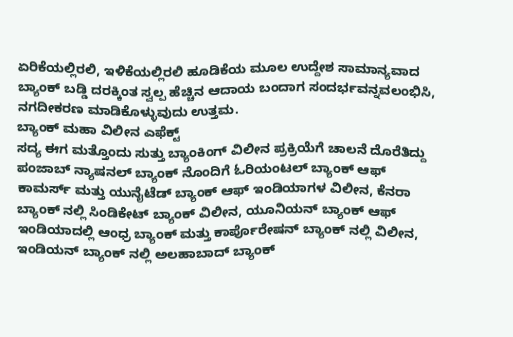ಏರಿಕೆಯಲ್ಲಿರಲಿ, ಇಳಿಕೆಯಲ್ಲಿರಲಿ ಹೂಡಿಕೆಯ ಮೂಲ ಉದ್ದೇಶ ಸಾಮಾನ್ಯವಾದ ಬ್ಯಾಂಕ್ ಬಡ್ಡಿ ದರಕ್ಕಿಂತ ಸ್ವಲ್ಪ ಹೆಚ್ಚಿನ ಆದಾಯ ಬಂದಾಗ ಸಂದರ್ಭವನ್ನವಲಂಭಿಸಿ, ನಗದೀಕರಣ ಮಾಡಿಕೊಳ್ಳುವುದು ಉತ್ತಮ.
ಬ್ಯಾಂಕ್ ಮಹಾ ವಿಲೀನ ಎಫೆಕ್ಟ್
ಸದ್ಯ ಈಗ ಮತ್ತೊಂದು ಸುತ್ತು ಬ್ಯಾಂಕಿಂಗ್ ವಿಲೀನ ಪ್ರಕ್ರಿಯೆಗೆ ಚಾಲನೆ ದೊರೆತಿದ್ದು ಪಂಜಾಬ್ ನ್ಯಾಷನಲ್ ಬ್ಯಾಂಕ್ ನೊಂದಿಗೆ ಓರಿಯಂಟಲ್ ಬ್ಯಾಂಕ್ ಆಫ್ ಕಾಮರ್ಸ್ ಮತ್ತು ಯುನೈಟೆಡ್ ಬ್ಯಾಂಕ್ ಆಫ್ ಇಂಡಿಯಾಗಳ ವಿಲೀನ, ಕೆನರಾ ಬ್ಯಾಂಕ್ ನಲ್ಲಿ ಸಿಂಡಿಕೇಟ್ ಬ್ಯಾಂಕ್ ವಿಲೀನ, ಯೂನಿಯನ್ ಬ್ಯಾಂಕ್ ಆಫ್ ಇಂಡಿಯಾದಲ್ಲಿ ಆಂಧ್ರ ಬ್ಯಾಂಕ್ ಮತ್ತು ಕಾರ್ಪೊರೇಷನ್ ಬ್ಯಾಂಕ್ ನಲ್ಲಿ ವಿಲೀನ, ಇಂಡಿಯನ್ ಬ್ಯಾಂಕ್ ನಲ್ಲಿ ಅಲಹಾಬಾದ್ ಬ್ಯಾಂಕ್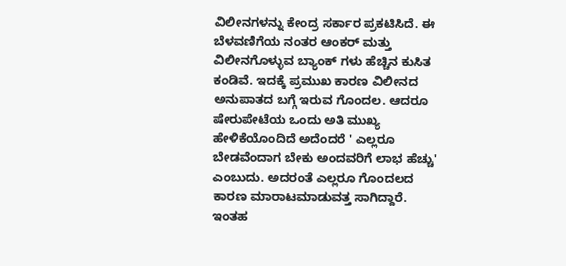ವಿಲೀನಗಳನ್ನು ಕೇಂದ್ರ ಸರ್ಕಾರ ಪ್ರಕಟಿಸಿದೆ. ಈ ಬೆಳವಣಿಗೆಯ ನಂತರ ಆಂಕರ್ ಮತ್ತು ವಿಲೀನಗೊಳ್ಳುವ ಬ್ಯಾಂಕ್ ಗಳು ಹೆಚ್ಚಿನ ಕುಸಿತ ಕಂಡಿವೆ. ಇದಕ್ಕೆ ಪ್ರಮುಖ ಕಾರಣ ವಿಲೀನದ ಅನುಪಾತದ ಬಗ್ಗೆ ಇರುವ ಗೊಂದಲ. ಆದರೂ ಷೇರುಪೇಟೆಯ ಒಂದು ಅತಿ ಮುಖ್ಯ ಹೇಳಿಕೆಯೊಂದಿದೆ ಅದೆಂದರೆ ' ಎಲ್ಲರೂ ಬೇಡವೆಂದಾಗ ಬೇಕು ಅಂದವರಿಗೆ ಲಾಭ ಹೆಚ್ಚು' ಎಂಬುದು. ಅದರಂತೆ ಎಲ್ಲರೂ ಗೊಂದಲದ ಕಾರಣ ಮಾರಾಟಮಾಡುವತ್ತ ಸಾಗಿದ್ದಾರೆ. ಇಂತಹ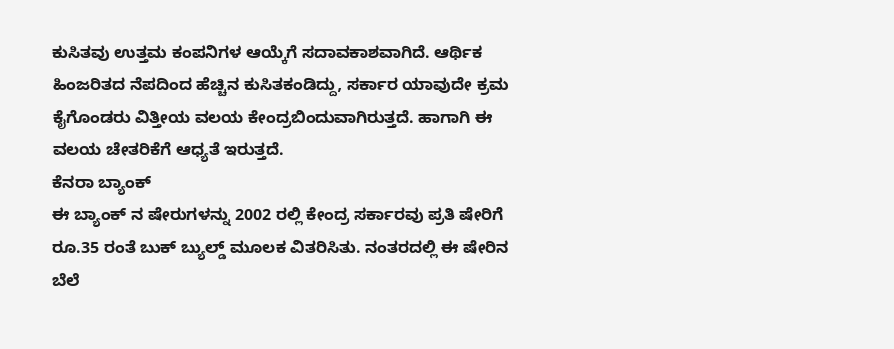ಕುಸಿತವು ಉತ್ತಮ ಕಂಪನಿಗಳ ಆಯ್ಕೆಗೆ ಸದಾವಕಾಶವಾಗಿದೆ. ಆರ್ಥಿಕ ಹಿಂಜರಿತದ ನೆಪದಿಂದ ಹೆಚ್ಚಿನ ಕುಸಿತಕಂಡಿದ್ದು, ಸರ್ಕಾರ ಯಾವುದೇ ಕ್ರಮ ಕೈಗೊಂಡರು ವಿತ್ತೀಯ ವಲಯ ಕೇಂದ್ರಬಿಂದುವಾಗಿರುತ್ತದೆ. ಹಾಗಾಗಿ ಈ ವಲಯ ಚೇತರಿಕೆಗೆ ಆಧ್ಯತೆ ಇರುತ್ತದೆ.
ಕೆನರಾ ಬ್ಯಾಂಕ್
ಈ ಬ್ಯಾಂಕ್ ನ ಷೇರುಗಳನ್ನು 2002 ರಲ್ಲಿ ಕೇಂದ್ರ ಸರ್ಕಾರವು ಪ್ರತಿ ಷೇರಿಗೆ ರೂ.35 ರಂತೆ ಬುಕ್ ಬ್ಯುಲ್ಡ್ ಮೂಲಕ ವಿತರಿಸಿತು. ನಂತರದಲ್ಲಿ ಈ ಷೇರಿನ ಬೆಲೆ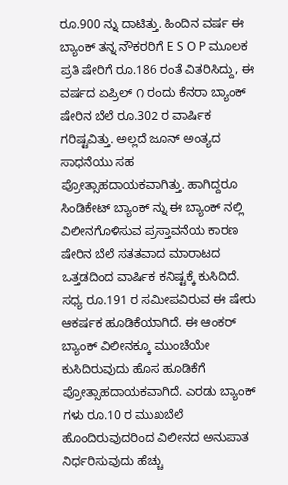ರೂ.900 ನ್ನು ದಾಟಿತ್ತು. ಹಿಂದಿನ ವರ್ಷ ಈ ಬ್ಯಾಂಕ್ ತನ್ನ ನೌಕರರಿಗೆ E S O P ಮೂಲಕ ಪ್ರತಿ ಷೇರಿಗೆ ರೂ.186 ರಂತೆ ವಿತರಿಸಿದ್ದು, ಈ ವರ್ಷದ ಏಪ್ರಿಲ್ ೧ ರಂದು ಕೆನರಾ ಬ್ಯಾಂಕ್ ಷೇರಿನ ಬೆಲೆ ರೂ.302 ರ ವಾರ್ಷಿಕ ಗರಿಷ್ಟವಿತ್ತು. ಅಲ್ಲದೆ ಜೂನ್ ಅಂತ್ಯದ ಸಾಧನೆಯು ಸಹ ಪ್ರೋತ್ಸಾಹದಾಯಕವಾಗಿತ್ತು. ಹಾಗಿದ್ದರೂ ಸಿಂಡಿಕೇಟ್ ಬ್ಯಾಂಕ್ ನ್ನು ಈ ಬ್ಯಾಂಕ್ ನಲ್ಲಿ ವಿಲೀನಗೊಳಿಸುವ ಪ್ರಸ್ತಾವನೆಯ ಕಾರಣ ಷೇರಿನ ಬೆಲೆ ಸತತವಾದ ಮಾರಾಟದ ಒತ್ತಡದಿಂದ ವಾರ್ಷಿಕ ಕನಿಷ್ಟಕ್ಕೆ ಕುಸಿದಿದೆ. ಸಧ್ಯ ರೂ.191 ರ ಸಮೀಪವಿರುವ ಈ ಷೇರು ಆಕರ್ಷಕ ಹೂಡಿಕೆಯಾಗಿದೆ. ಈ ಆಂಕರ್ ಬ್ಯಾಂಕ್ ವಿಲೀನಕ್ಕೂ ಮುಂಚೆಯೇ ಕುಸಿದಿರುವುದು ಹೊಸ ಹೂಡಿಕೆಗೆ ಪ್ರೋತ್ಸಾಹದಾಯಕವಾಗಿದೆ. ಎರಡು ಬ್ಯಾಂಕ್ ಗಳು ರೂ.10 ರ ಮುಖಬೆಲೆ ಹೊಂದಿರುವುದರಿಂದ ವಿಲೀನದ ಅನುಪಾತ ನಿರ್ಧರಿಸುವುದು ಹೆಚ್ಚು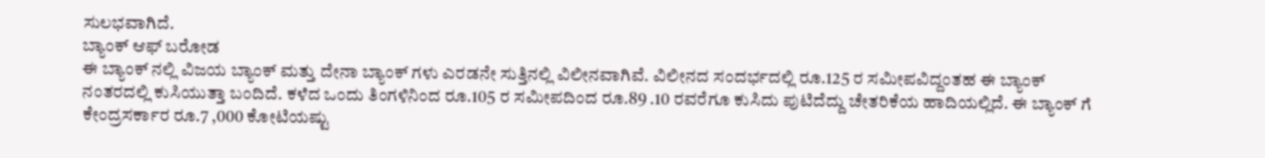ಸುಲಭವಾಗಿದೆ.
ಬ್ಯಾಂಕ್ ಆಫ್ ಬರೋಡ
ಈ ಬ್ಯಾಂಕ್ ನಲ್ಲಿ ವಿಜಯ ಬ್ಯಾಂಕ್ ಮತ್ತು ದೇನಾ ಬ್ಯಾಂಕ್ ಗಳು ಎರಡನೇ ಸುತ್ತಿನಲ್ಲಿ ವಿಲೀನವಾಗಿವೆ. ವಿಲೀನದ ಸಂದರ್ಭದಲ್ಲಿ ರೂ.125 ರ ಸಮೀಪವಿದ್ದಂತಹ ಈ ಬ್ಯಾಂಕ್ ನಂತರದಲ್ಲಿ ಕುಸಿಯುತ್ತಾ ಬಂದಿದೆ. ಕಳೆದ ಒಂದು ತಿಂಗಳಿನಿಂದ ರೂ.105 ರ ಸಮೀಪದಿಂದ ರೂ.89 .10 ರವರೆಗೂ ಕುಸಿದು ಪುಟಿದೆದ್ದು ಚೇತರಿಕೆಯ ಹಾದಿಯಲ್ಲಿದೆ. ಈ ಬ್ಯಾಂಕ್ ಗೆ ಕೇಂದ್ರಸರ್ಕಾರ ರೂ.7 ,000 ಕೋಟಿಯಷ್ಟು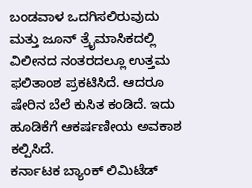ಬಂಡವಾಳ ಒದಗಿಸಲಿರುವುದು ಮತ್ತು ಜೂನ್ ತ್ರೈಮಾಸಿಕದಲ್ಲಿ ವಿಲೀನದ ನಂತರದಲ್ಲೂ ಉತ್ತಮ ಫಲಿತಾಂಶ ಪ್ರಕಟಿಸಿದೆ. ಆದರೂ ಷೇರಿನ ಬೆಲೆ ಕುಸಿತ ಕಂಡಿದೆ. ಇದು ಹೂಡಿಕೆಗೆ ಆಕರ್ಷಣೀಯ ಅವಕಾಶ ಕಲ್ಪಿಸಿದೆ.
ಕರ್ನಾಟಕ ಬ್ಯಾಂಕ್ ಲಿಮಿಟೆಡ್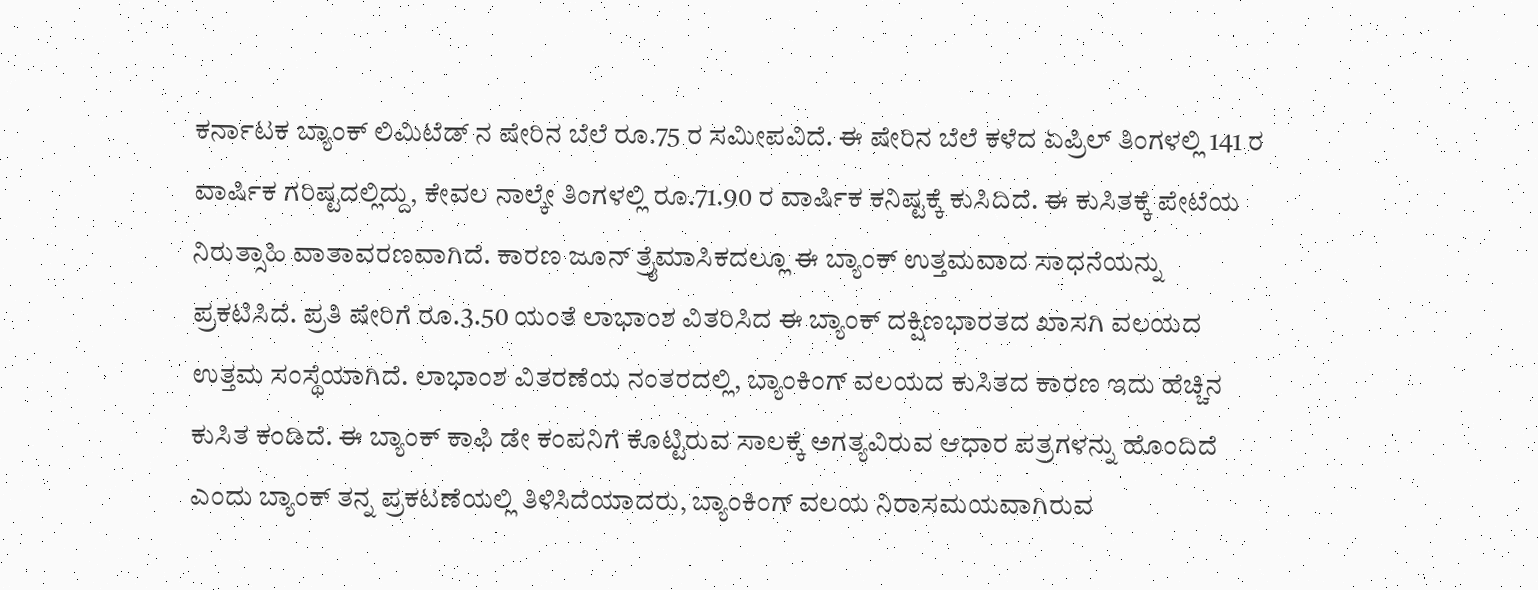ಕರ್ನಾಟಕ ಬ್ಯಾಂಕ್ ಲಿಮಿಟೆಡ್ ನ ಷೇರಿನ ಬೆಲೆ ರೂ.75 ರ ಸಮೀಪವಿದೆ. ಈ ಷೇರಿನ ಬೆಲೆ ಕಳೆದ ಏಪ್ರಿಲ್ ತಿಂಗಳಲ್ಲಿ 141 ರ ವಾರ್ಷಿಕ ಗರಿಷ್ಟದಲ್ಲಿದ್ದು, ಕೇವಲ ನಾಲ್ಕೇ ತಿಂಗಳಲ್ಲಿ ರೂ.71.90 ರ ವಾರ್ಷಿಕ ಕನಿಷ್ಟಕ್ಕೆ ಕುಸಿದಿದೆ. ಈ ಕುಸಿತಕ್ಕೆ ಪೇಟೆಯ ನಿರುತ್ಸಾಹಿ ವಾತಾವರಣವಾಗಿದೆ. ಕಾರಣ ಜೂನ್ ತ್ರೈಮಾಸಿಕದಲ್ಲೂ ಈ ಬ್ಯಾಂಕ್ ಉತ್ತಮವಾದ ಸಾಧನೆಯನ್ನು ಪ್ರಕಟಿಸಿದೆ. ಪ್ರತಿ ಷೇರಿಗೆ ರೂ.3.50 ಯಂತೆ ಲಾಭಾಂಶ ವಿತರಿಸಿದ ಈ ಬ್ಯಾಂಕ್ ದಕ್ಷಿಣಭಾರತದ ಖಾಸಗಿ ವಲಯದ ಉತ್ತಮ ಸಂಸ್ಥೆಯಾಗಿದೆ. ಲಾಭಾಂಶ ವಿತರಣೆಯ ನಂತರದಲ್ಲಿ, ಬ್ಯಾಂಕಿಂಗ್ ವಲಯದ ಕುಸಿತದ ಕಾರಣ ಇದು ಹೆಚ್ಚಿನ ಕುಸಿತ ಕಂಡಿದೆ. ಈ ಬ್ಯಾಂಕ್ ಕಾಫಿ ಡೇ ಕಂಪನಿಗೆ ಕೊಟ್ಟಿರುವ ಸಾಲಕ್ಕೆ ಅಗತ್ಯವಿರುವ ಆಧಾರ ಪತ್ರಗಳನ್ನು ಹೊಂದಿದೆ ಎಂದು ಬ್ಯಾಂಕ್ ತನ್ನ ಪ್ರಕಟಣೆಯಲ್ಲಿ ತಿಳಿಸಿದೆಯಾದರು, ಬ್ಯಾಂಕಿಂಗ್ ವಲಯ ನಿರಾಸಮಯವಾಗಿರುವ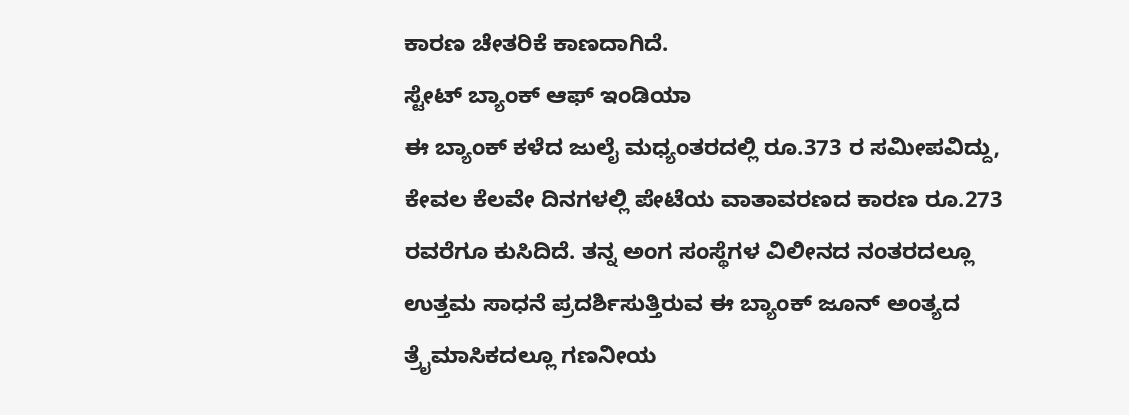ಕಾರಣ ಚೇತರಿಕೆ ಕಾಣದಾಗಿದೆ.
ಸ್ಟೇಟ್ ಬ್ಯಾಂಕ್ ಆಫ್ ಇಂಡಿಯಾ
ಈ ಬ್ಯಾಂಕ್ ಕಳೆದ ಜುಲೈ ಮಧ್ಯಂತರದಲ್ಲಿ ರೂ.373 ರ ಸಮೀಪವಿದ್ದು, ಕೇವಲ ಕೆಲವೇ ದಿನಗಳಲ್ಲಿ ಪೇಟೆಯ ವಾತಾವರಣದ ಕಾರಣ ರೂ.273 ರವರೆಗೂ ಕುಸಿದಿದೆ. ತನ್ನ ಅಂಗ ಸಂಸ್ಥೆಗಳ ವಿಲೀನದ ನಂತರದಲ್ಲೂ ಉತ್ತಮ ಸಾಧನೆ ಪ್ರದರ್ಶಿಸುತ್ತಿರುವ ಈ ಬ್ಯಾಂಕ್ ಜೂನ್ ಅಂತ್ಯದ ತ್ರೈಮಾಸಿಕದಲ್ಲೂ ಗಣನೀಯ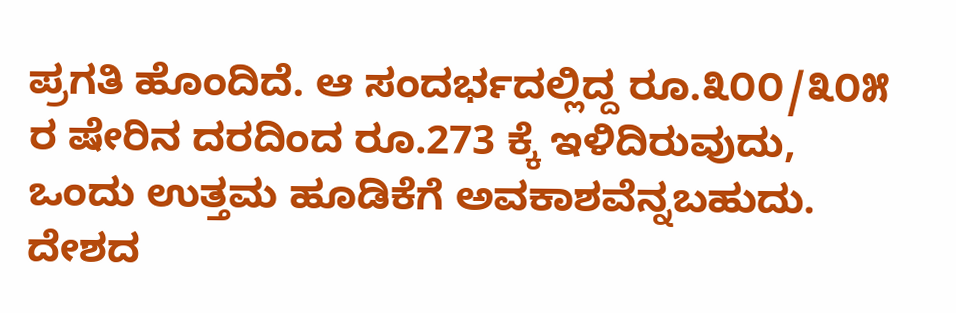ಪ್ರಗತಿ ಹೊಂದಿದೆ. ಆ ಸಂದರ್ಭದಲ್ಲಿದ್ದ ರೂ.೩೦೦/೩೦೫ ರ ಷೇರಿನ ದರದಿಂದ ರೂ.273 ಕ್ಕೆ ಇಳಿದಿರುವುದು, ಒಂದು ಉತ್ತಮ ಹೂಡಿಕೆಗೆ ಅವಕಾಶವೆನ್ನಬಹುದು. ದೇಶದ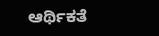ಆರ್ಥಿಕತೆ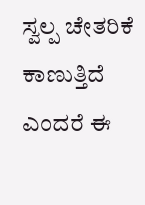ಸ್ವಲ್ಪ ಚೇತರಿಕೆ ಕಾಣುತ್ತಿದೆ ಎಂದರೆ ಈ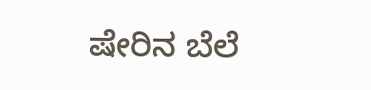ಷೇರಿನ ಬೆಲೆ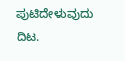ಪುಟಿದೇಳುವುದು ದಿಟ.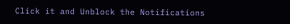Click it and Unblock the Notifications